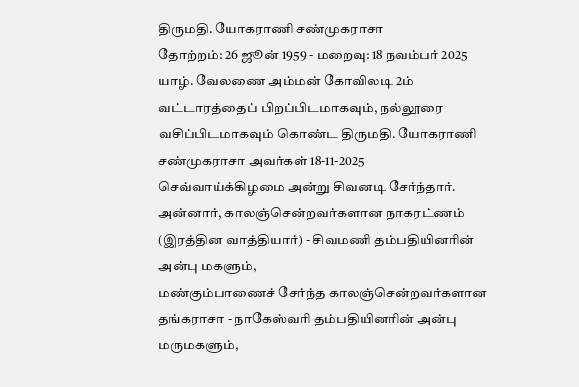திருமதி. யோகராணி சண்முகராசா
தோற்றம்: 26 ஜூன் 1959 - மறைவு: 18 நவம்பர் 2025
யாழ். வேலணை அம்மன் கோவிலடி 2ம் வட்டாரத்தைப் பிறப்பிடமாகவும், நல்லூரை வசிப்பிடமாகவும் கொண்ட திருமதி. யோகராணி சண்முகராசா அவர்கள் 18-11-2025 செவ்வாய்க்கிழமை அன்று சிவனடி சேர்ந்தார்.
அன்னார், காலஞ்சென்றவர்களான நாகரட்ணம் (இரத்தின வாத்தியார்) - சிவமணி தம்பதியினரின் அன்பு மகளும்,
மண்கும்பாணைச் சேர்ந்த காலஞ்சென்றவர்களான தங்கராசா - நாகேஸ்வரி தம்பதியினரின் அன்பு மருமகளும்,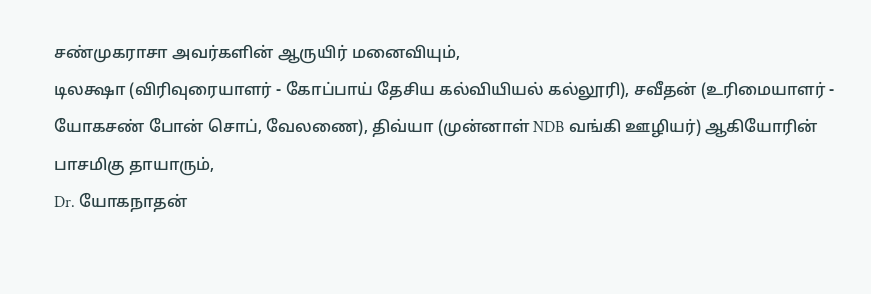சண்முகராசா அவர்களின் ஆருயிர் மனைவியும்,
டிலக்ஷா (விரிவுரையாளர் - கோப்பாய் தேசிய கல்வியியல் கல்லூரி), சவீதன் (உரிமையாளர் - யோகசண் போன் சொப், வேலணை), திவ்யா (முன்னாள் NDB வங்கி ஊழியர்) ஆகியோரின் பாசமிகு தாயாரும்,
Dr. யோகநாதன்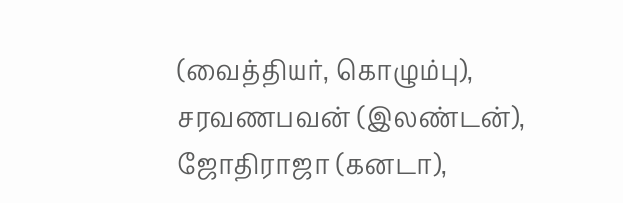(வைத்தியர், கொழும்பு), சரவணபவன் (இலண்டன்), ஜோதிராஜா (கனடா),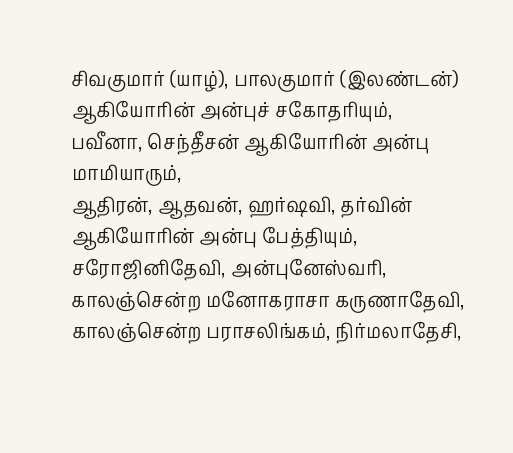சிவகுமார் (யாழ்), பாலகுமார் (இலண்டன்) ஆகியோரின் அன்புச் சகோதரியும்,
பவீனா, செந்தீசன் ஆகியோரின் அன்பு மாமியாரும்,
ஆதிரன், ஆதவன், ஹர்ஷவி, தர்வின் ஆகியோரின் அன்பு பேத்தியும்,
சரோஜினிதேவி, அன்புனேஸ்வரி, காலஞ்சென்ற மனோகராசா கருணாதேவி, காலஞ்சென்ற பராசலிங்கம், நிர்மலாதேசி,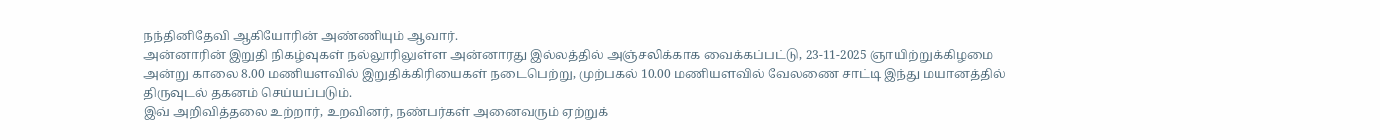நந்தினிதேவி ஆகியோரின் அண்ணியும் ஆவார்.
அன்னாரின் இறுதி நிகழ்வுகள் நல்லூரிலுள்ள அன்னாரது இல்லத்தில் அஞ்சலிக்காக வைக்கப்பட்டு, 23-11-2025 ஞாயிற்றுக்கிழமை அன்று காலை 8.00 மணியளவில் இறுதிக்கிரியைகள் நடைபெற்று, முற்பகல் 10.00 மணியளவில் வேலணை சாட்டி இந்து மயானத்தில் திருவுடல் தகனம் செய்யப்படும்.
இவ் அறிவித்தலை உற்றார், உறவினர், நண்பர்கள் அனைவரும் ஏற்றுக்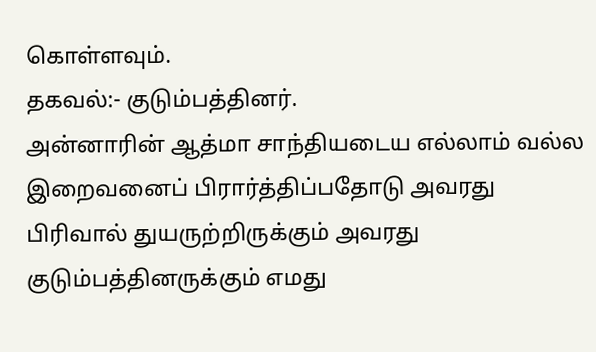கொள்ளவும்.
தகவல்:- குடும்பத்தினர்.
அன்னாரின் ஆத்மா சாந்தியடைய எல்லாம் வல்ல இறைவனைப் பிரார்த்திப்பதோடு அவரது பிரிவால் துயருற்றிருக்கும் அவரது குடும்பத்தினருக்கும் எமது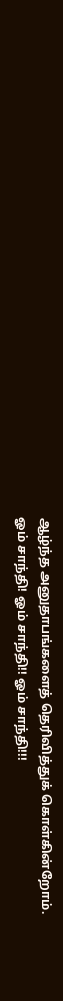ஆழ்ந்த அனுதாபங்களைத் தெரிவித்துக் கொள்கின்றோம்.
ஓம் சாந்தி! ஓம் சாந்தி!! ஓம் சாந்தி!!!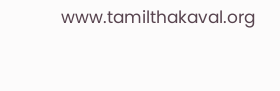www.tamilthakaval.org